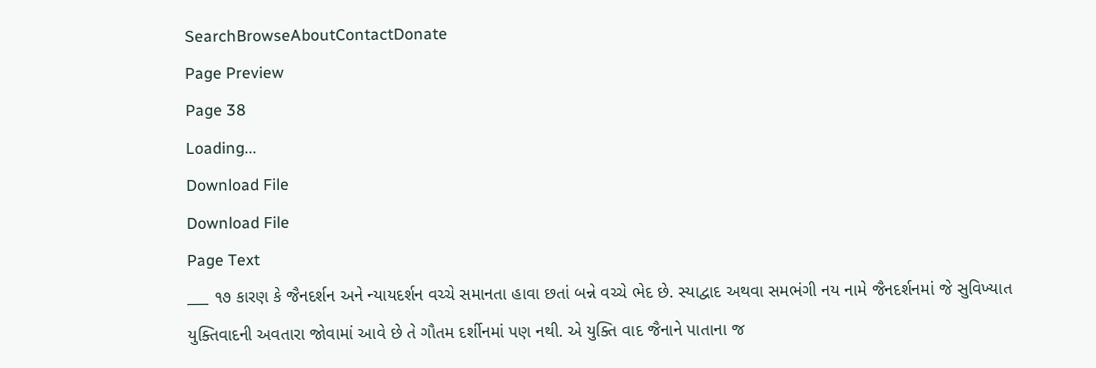SearchBrowseAboutContactDonate
Page Preview
Page 38
Loading...
Download File
Download File
Page Text
___ ૧૭ કારણ કે જૈનદર્શન અને ન્યાયદર્શન વચ્ચે સમાનતા હાવા છતાં બન્ને વચ્ચે ભેદ છે. સ્યાદ્વાદ અથવા સમભંગી નય નામે જૈનદર્શનમાં જે સુવિખ્યાત યુક્તિવાદની અવતારા જોવામાં આવે છે તે ગૌતમ દર્શીનમાં પણ નથી. એ યુક્તિ વાદ જૈનાને પાતાના જ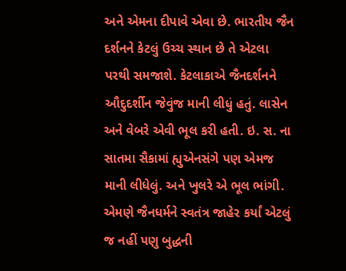અને એમના દીપાવે એવા છે. ભારતીય જૈન દર્શનને કેટલું ઉચ્ચ સ્થાન છે તે એટલા પરથી સમજાશે. કેટલાકાએ જૈનદર્શનને ઔદુદર્શીન જેવુંજ માની લીધું હતું. લાસેન અને વેબરે એવી ભૂલ કરી હતી. ઇ. સ. ના સાતમા સૈકામાં હ્યુએનસંગે પણ એમજ માની લીધેલું. અને ખુલરે એ ભૂલ ભાંગી. એમણે જૈનધર્મને સ્વતંત્ર જાહેર કર્યાં એટલું જ નહીં પણુ બુદ્ધની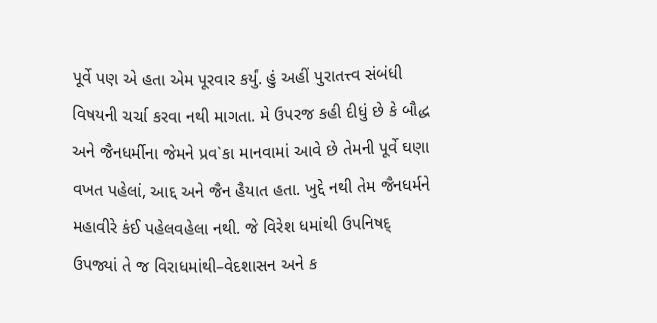પૂર્વે પણ એ હતા એમ પૂરવાર કર્યું. હું અહીં પુરાતત્ત્વ સંબંધી વિષયની ચર્ચા કરવા નથી માગતા. મે ઉપરજ કહી દીધું છે કે બૌદ્ધ અને જૈનધર્મીના જેમને પ્રવ`કા માનવામાં આવે છે તેમની પૂર્વે ઘણા વખત પહેલાં, આદ્દ અને જૈન હૈયાત હતા. ખુદ્દે નથી તેમ જૈનધર્મને મહાવીરે કંઈ પહેલવહેલા નથી. જે વિરેશ ધમાંથી ઉપનિષદ્ ઉપજ્યાં તે જ વિરાધમાંથી–વેદશાસન અને ક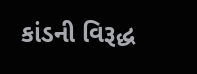કાંડની વિરૂદ્ધ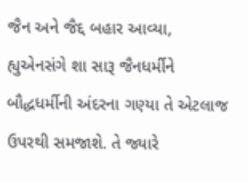જૈન અને જૈદ્દ બહાર આવ્યા, હ્યુએનસંગે શા સારૂ જૈનધર્મીને બૌદ્ધધર્મીની અંદરના ગણ્યા તે એટલાજ ઉપરથી સમજાશે. તે જ્યારે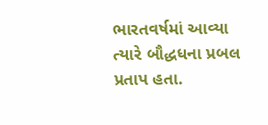ભારતવર્ષમાં આવ્યા ત્યારે બૌદ્ધધના પ્રબલ પ્રતાપ હતા.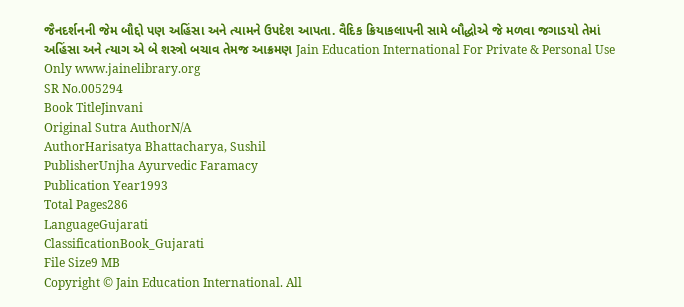જૈનદર્શનની જેમ બૌદ્દો પણ અહિંસા અને ત્યામને ઉપદેશ આપતા. વૈદિક ક્રિયાકલાપની સામે બૌદ્ધોએ જે મળવા જગાડયો તેમાં અહિંસા અને ત્યાગ એ બે શસ્ત્રો બચાવ તેમજ આક્રમણ Jain Education International For Private & Personal Use Only www.jainelibrary.org
SR No.005294
Book TitleJinvani
Original Sutra AuthorN/A
AuthorHarisatya Bhattacharya, Sushil
PublisherUnjha Ayurvedic Faramacy
Publication Year1993
Total Pages286
LanguageGujarati
ClassificationBook_Gujarati
File Size9 MB
Copyright © Jain Education International. All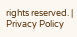rights reserved. | Privacy Policy